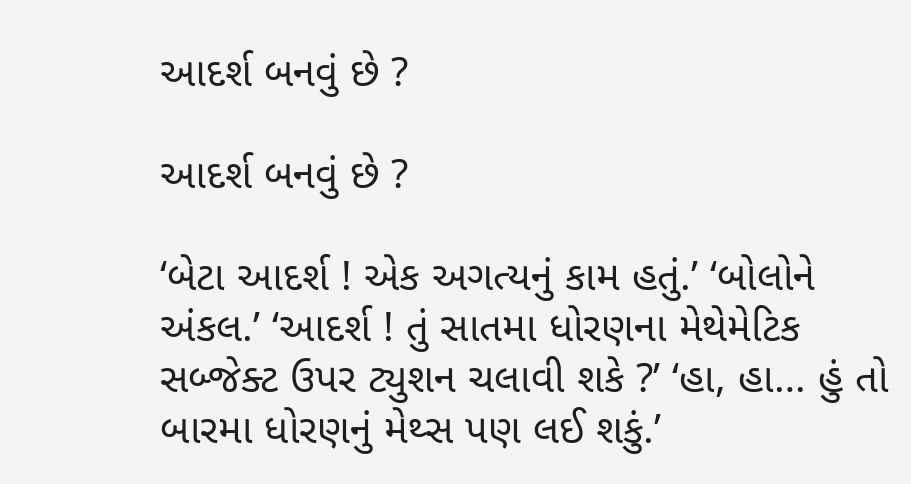આદર્શ બનવું છે ?

આદર્શ બનવું છે ?

‘બેટા આદર્શ ! એક અગત્યનું કામ હતું.’ ‘બોલોને અંકલ.’ ‘આદર્શ ! તું સાતમા ધોરણના મેથેમેટિક સબ્જેક્ટ ઉપર ટ્યુશન ચલાવી શકે ?’ ‘હા, હા… હું તો બારમા ધોરણનું મેથ્સ પણ લઈ શકું.’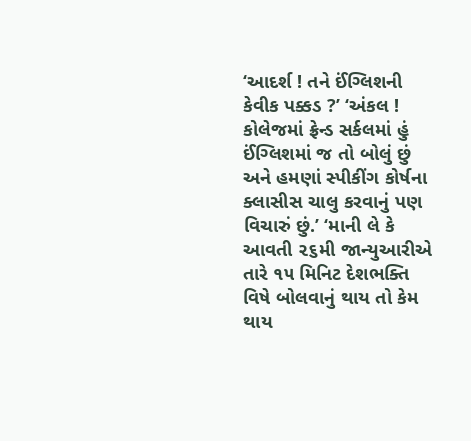‘આદર્શ ! તને ઈંગ્લિશની કેવીક પક્કડ ?’ ‘અંકલ ! કોલેજમાં ફ્રેન્ડ સર્કલમાં હું ઈંગ્લિશમાં જ તો બોલું છું અને હમણાં સ્પીકીંગ કોર્ષના ક્લાસીસ ચાલુ કરવાનું પણ વિચારું છું.’ ‘માની લે કે આવતી ૨૬મી જાન્યુઆરીએ તારે ૧૫ મિનિટ દેશભક્તિ વિષે બોલવાનું થાય તો કેમ થાય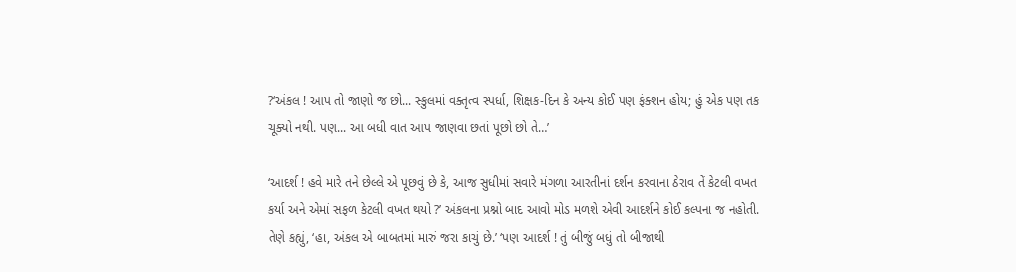?‘અંકલ ! આપ તો જાણો જ છો... સ્કુલમાં વક્તૃત્વ સ્પર્ધા, શિક્ષક-દિન કે અન્ય કોઈ પણ ફંક્શન હોય; હું એક પણ તક ચૂક્યો નથી. પણ... આ બધી વાત આપ જાણવા છતાં પૂછો છો તે…’

‘આદર્શ ! હવે મારે તને છેલ્લે એ પૂછવું છે કે, આજ સુધીમાં સવારે મંગળા આરતીનાં દર્શન કરવાના ઠેરાવ તેં કેટલી વખત કર્યા અને એમાં સફળ કેટલી વખત થયો ?’ અંકલના પ્રશ્નો બાદ આવો મોડ મળશે એવી આદર્શને કોઈ કલ્પના જ નહોતી. તેણે કહ્યું, ‘હા, અંકલ એ બાબતમાં મારું જરા કાચું છે.’ ‘પણ આદર્શ ! તું બીજું બધું તો બીજાથી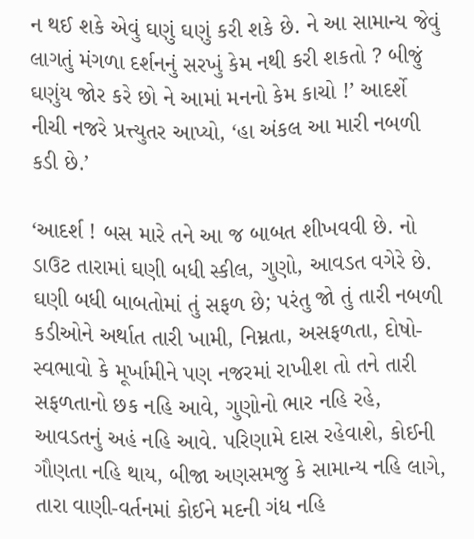ન થઈ શકે એવું ઘણું ઘણું કરી શકે છે. ને આ સામાન્ય જેવું લાગતું મંગળા દર્શનનું સરખું કેમ નથી કરી શકતો ? બીજું ઘણુંય જોર કરે છો ને આમાં મનનો કેમ કાચો !’ આદર્શે નીચી નજરે પ્રત્ત્યુતર આપ્યો, ‘હા અંકલ આ મારી નબળી કડી છે.’

‘આદર્શ ! બસ મારે તને આ જ બાબત શીખવવી છે. નો ડાઉટ તારામાં ઘણી બધી સ્કીલ, ગુણો, આવડત વગેરે છે. ઘણી બધી બાબતોમાં તું સફળ છે; પરંતુ જો તું તારી નબળી કડીઓને અર્થાત તારી ખામી, નિમ્નતા, અસફળતા, દોષો-સ્વભાવો કે મૂર્ખામીને પણ નજરમાં રાખીશ તો તને તારી સફળતાનો છક નહિ આવે, ગુણોનો ભાર નહિ રહે, આવડતનું અહં નહિ આવે. પરિણામે દાસ રહેવાશે, કોઈની ગૌણતા નહિ થાય, બીજા અણસમજુ કે સામાન્ય નહિ લાગે, તારા વાણી-વર્તનમાં કોઈને મદની ગંધ નહિ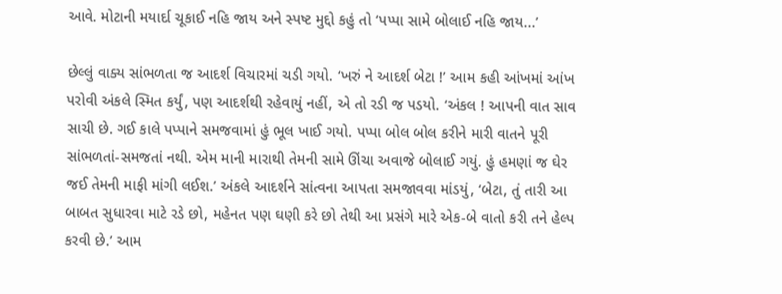આવે. મોટાની મયાર્દા ચૂકાઈ નહિ જાય અને સ્પષ્ટ મુદ્દો કહું તો ‘પપ્પા સામે બોલાઈ નહિ જાય...’

છેલ્લું વાક્ય સાંભળતા જ આદર્શ વિચારમાં ચડી ગયો. ‘ખરું ને આદર્શ બેટા !’ આમ કહી આંખમાં આંખ પરોવી અંકલે સ્મિત કર્યું, પણ આદર્શથી રહેવાયું નહીં, એ તો રડી જ પડયો. ‘અંકલ ! આપની વાત સાવ સાચી છે. ગઈ કાલે પપ્પાને સમજવામાં હું ભૂલ ખાઈ ગયો. પપ્પા બોલ બોલ કરીને મારી વાતને પૂરી સાંભળતાં-સમજતાં નથી. એમ માની મારાથી તેમની સામે ઊંચા અવાજે બોલાઈ ગયું. હું હમણાં જ ઘેર જઈ તેમની માફી માંગી લઈશ.’ અંકલે આદર્શને સાંત્વના આપતા સમજાવવા માંડયું, ‘બેટા, તું તારી આ બાબત સુધારવા માટે રડે છો, મહેનત પણ ઘણી કરે છો તેથી આ પ્રસંગે મારે એક-બે વાતો કરી તને હેલ્પ કરવી છે.’ આમ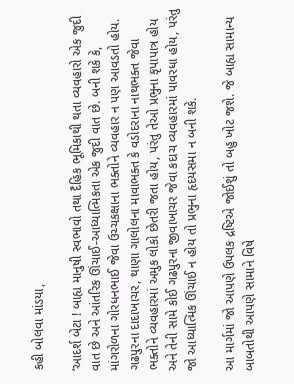કહી બોલવા માંડયા,

‘આદર્શ બેટા ! બાહ્ય માનુષી સ્વભાવો તથા દૈહિક ભૂમિકાથી થતા વ્યવહારો એક જુદી વાત છે અને આંતરિક ઊંચાઈ-આધ્યાત્મિકતા એક જુદી વાત છે. બની શકે કે, માંગરોળના ગોરધનભાઈ જેવા ઉચ્ચકક્ષાના ભક્તોને વ્યવહાર ન પણ આવડતો હોય. ગઢપુરના દાદાખાચર, થાણા ગાલોલના માવાભક્ત કે વડોદરાના નાથભક્ત જેવા ભક્તોને વ્યવહારમાં અમુક લોકો છેતરી જતા હોય, પરંતુ તેઓ પ્રભુના કૃપાપાત્ર હોય અને તેની સામે કોઈ ગઢપુરના જીવાખાચર જેવા કદાચ વ્યવહારમાં પાવરધા હોય, પરંતુ જો આધ્યાત્મિક ઊંચાઈ ન હોય તો પ્રભુના હૃદયસમા ન બની શકે.

આ માર્ગમાં જો આપણે ઉપલક દ્રષ્ટિએ જોઈશું તો બહુ ખોટ જશે. જે બાહ્ય સામાન્ય બાબતોથી આપણે સામાને વિષે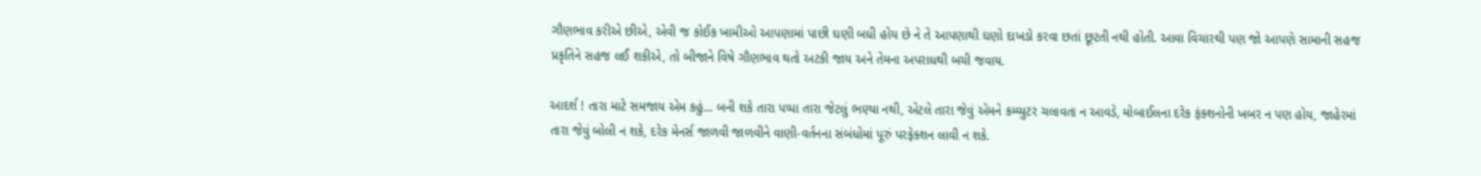ગૌણભાવ કરીએ છીએ, એવી જ કોઈક ખામીઓ આપણામાં પાછી ઘણી બધી હોય છે ને તે આપણાથી ઘણો દાખડો કરવા છતાં છૂટતી નથી હોતી. આવા વિચારથી પણ જો આપણે સામાની સહજ પ્રકૃતિને સહજ લઈ શકીએ, તો બીજાને વિષે ગૌણભાવ થતો અટકી જાય અને તેમના અપરાધથી બચી જવાય.

આદર્શ ! તારા માટે સમજાય એમ કહું... બની શકે તારા પપ્પા તારા જેટલું ભણ્યા નથી, એટલે તારા જેવું એમને કમ્પ્યુટર ચલાવતા ન આવડે, મોબાઈલના દરેક ફંક્શનોની ખબર ન પણ હોય, જાહેરમાં તારા જેવું બોલી ન શકે, દરેક મેનર્સ જાળવી જાળવીને વાણી-વર્તનના સંબંધોમાં પૂરું પરફેક્શન લાવી ન શકે.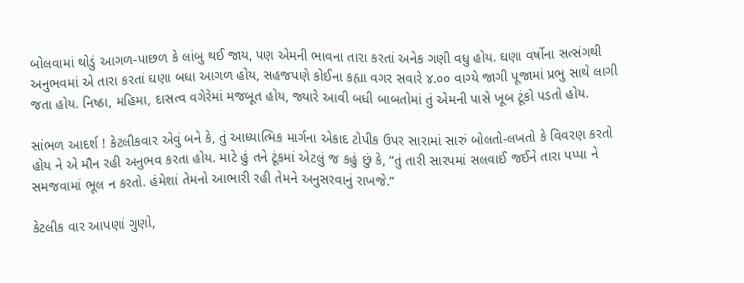બોલવામાં થોડું આગળ-પાછળ કે લાંબુ થઈ જાય, પણ એમની ભાવના તારા કરતાં અનેક ગણી વધુ હોય. ઘણા વર્ષોના સત્સંગથી અનુભવમાં એ તારા કરતાં ઘણા બધા આગળ હોય, સહજપણે કોઈના કહ્યા વગર સવારે ૪.૦૦ વાગ્યે જાગી પૂજામાં પ્રભુ સાથે લાગી જતા હોય. નિષ્ઠા, મહિમા, દાસત્વ વગેરેમાં મજબૂત હોય, જ્યારે આવી બધી બાબતોમાં તું એમની પાસે ખૂબ ટૂંકો પડતો હોય.

સાંભળ આદર્શ ! કેટલીકવાર એવું બને કે, તું આધ્યાત્મિક માર્ગના એકાદ ટોપીક ઉપર સારામાં સારું બોલતો-લખતો કે વિવરણ કરતો હોય ને એ મૌન રહી અનુભવ કરતા હોય. માટે હું તને ટૂંકમાં એટલું જ કહું છું કે, “તું તારી સારપમાં સલવાઈ જઈને તારા પપ્પા ને સમજવામાં ભૂલ ન કરતો. હંમેશાં તેમનો આભારી રહી તેમને અનુસરવાનું રાખજે.”

કેટલીક વાર આપણાં ગુણો,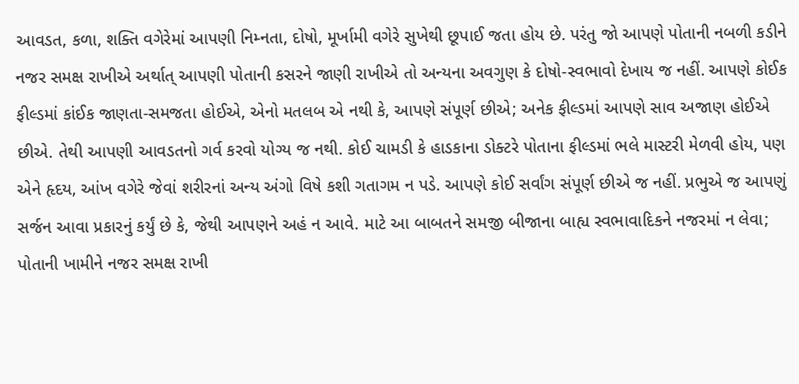આવડત, કળા, શક્તિ વગેરેમાં આપણી નિમ્નતા, દોષો, મૂર્ખામી વગેરે સુખેથી છૂપાઈ જતા હોય છે. પરંતુ જો આપણે પોતાની નબળી કડીને નજર સમક્ષ રાખીએ અર્થાત્ આપણી પોતાની કસરને જાણી રાખીએ તો અન્યના અવગુણ કે દોષો-સ્વભાવો દેખાય જ નહીં. આપણે કોઈક ફીલ્ડમાં કાંઈક જાણતા-સમજતા હોઈએ, એનો મતલબ એ નથી કે, આપણે સંપૂર્ણ છીએ; અનેક ફીલ્ડમાં આપણે સાવ અજાણ હોઈએ છીએ. તેથી આપણી આવડતનો ગર્વ કરવો યોગ્ય જ નથી. કોઈ ચામડી કે હાડકાના ડોક્ટરે પોતાના ફીલ્ડમાં ભલે માસ્ટરી મેળવી હોય, પણ એને હૃદય, આંખ વગેરે જેવાં શરીરનાં અન્ય અંગો વિષે કશી ગતાગમ ન પડે. આપણે કોઈ સર્વાંગ સંપૂર્ણ છીએ જ નહીં. પ્રભુએ જ આપણું સર્જન આવા પ્રકારનું કર્યું છે કે, જેથી આપણને અહં ન આવે. માટે આ બાબતને સમજી બીજાના બાહ્ય સ્વભાવાદિકને નજરમાં ન લેવા; પોતાની ખામીને નજર સમક્ષ રાખી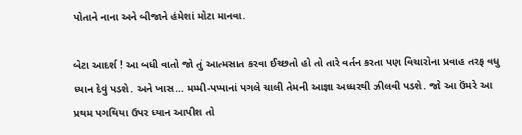પોતાને નાના અને બીજાને હંમેશાં મોટા માનવા.

બેટા આદર્શ ! આ બધી વાતો જો તું આત્મસાત કરવા ઈચ્છતો હો તો તારે વર્તન કરતા પણ વિચારોના પ્રવાહ તરફ વધુ ધ્યાન દેવું પડશે. અને ખાસ… મમ્મી-પપ્પાનાં પગલે ચાલી તેમની આજ્ઞા અધ્ધરથી ઝીલવી પડશે. જો આ ઉંમરે આ પ્રથમ પગથિયા ઉપર ધ્યાન આપીશ તો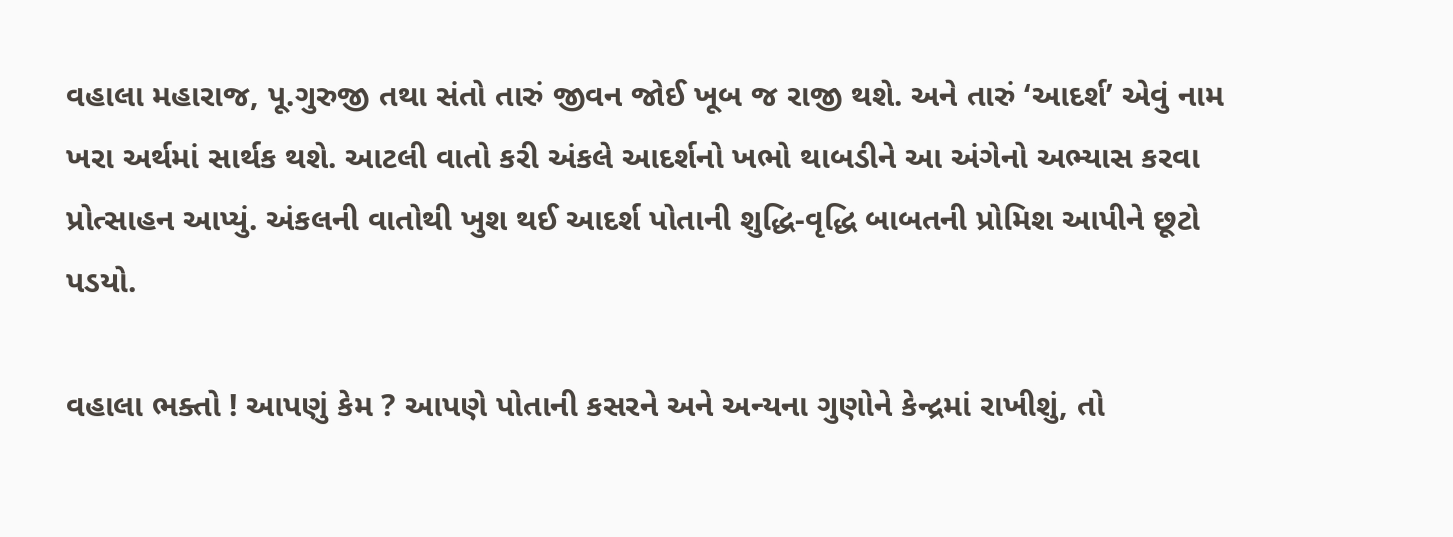વહાલા મહારાજ, પૂ.ગુરુજી તથા સંતો તારું જીવન જોઈ ખૂબ જ રાજી થશે. અને તારું ‘આદર્શ’ એવું નામ ખરા અર્થમાં સાર્થક થશે. આટલી વાતો કરી અંકલે આદર્શનો ખભો થાબડીને આ અંગેનો અભ્યાસ કરવા પ્રોત્સાહન આપ્યું. અંકલની વાતોથી ખુશ થઈ આદર્શ પોતાની શુદ્ધિ-વૃદ્ધિ બાબતની પ્રોમિશ આપીને છૂટો પડયો.

વહાલા ભક્તો ! આપણું કેમ ? આપણે પોતાની કસરને અને અન્યના ગુણોને કેન્દ્રમાં રાખીશું, તો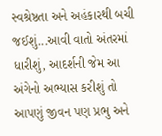સ્વશ્રેષ્ઠતા અને અહંકારથી બચી જઈશું...આવી વાતો અંતરમાં ધારીશું, આદર્શની જેમ આ અંગેનો અભ્યાસ કરીશું તો આપણું જીવન પણ પ્રભુ અને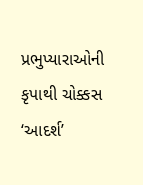પ્રભુપ્યારાઓની કૃપાથી ચોક્કસ ‘આદર્શ’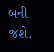બની જશે.